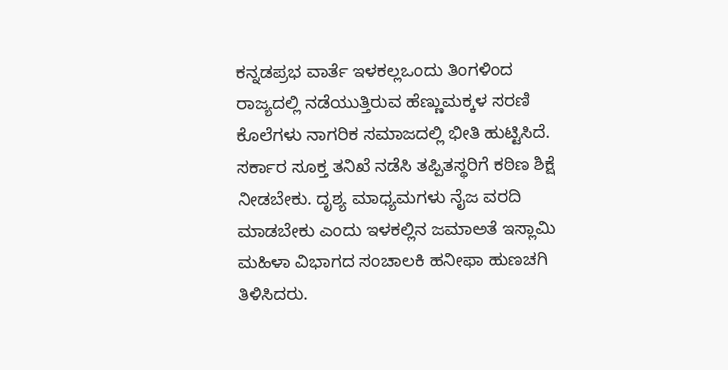ಕನ್ನಡಪ್ರಭ ವಾರ್ತೆ ಇಳಕಲ್ಲಒಂದು ತಿಂಗಳಿಂದ ರಾಜ್ಯದಲ್ಲಿ ನಡೆಯುತ್ತಿರುವ ಹೆಣ್ಣುಮಕ್ಕಳ ಸರಣಿ ಕೊಲೆಗಳು ನಾಗರಿಕ ಸಮಾಜದಲ್ಲಿ ಭೀತಿ ಹುಟ್ಟಿಸಿದೆ. ಸರ್ಕಾರ ಸೂಕ್ತ ತನಿಖೆ ನಡೆಸಿ ತಪ್ಪಿತಸ್ಥರಿಗೆ ಕಠಿಣ ಶಿಕ್ಷೆ ನೀಡಬೇಕು. ದೃಶ್ಯ ಮಾಧ್ಯಮಗಳು ನೈಜ ವರದಿ ಮಾಡಬೇಕು ಎಂದು ಇಳಕಲ್ಲಿನ ಜಮಾಅತೆ ಇಸ್ಲಾಮಿ ಮಹಿಳಾ ವಿಭಾಗದ ಸಂಚಾಲಕಿ ಹನೀಫಾ ಹುಣಚಗಿ ತಿಳಿಸಿದರು.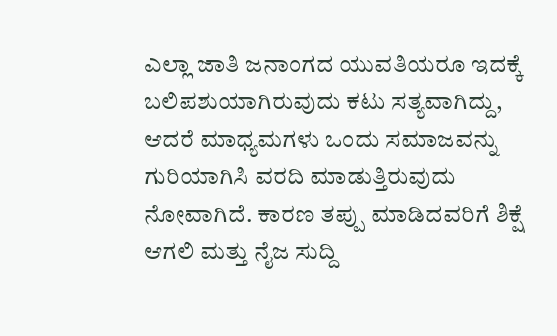ಎಲ್ಲಾ ಜಾತಿ ಜನಾಂಗದ ಯುವತಿಯರೂ ಇದಕ್ಕೆ ಬಲಿಪಶುಯಾಗಿರುವುದು ಕಟು ಸತ್ಯವಾಗಿದ್ದು, ಆದರೆ ಮಾಧ್ಯಮಗಳು ಒಂದು ಸಮಾಜವನ್ನು ಗುರಿಯಾಗಿಸಿ ವರದಿ ಮಾಡುತ್ತಿರುವುದು ನೋವಾಗಿದೆ. ಕಾರಣ ತಪ್ಪು ಮಾಡಿದವರಿಗೆ ಶಿಕ್ಷೆ ಆಗಲಿ ಮತ್ತು ನೈಜ ಸುದ್ದಿ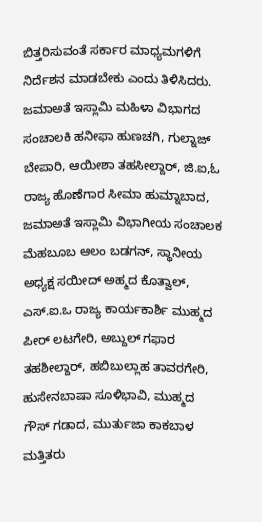ಬಿತ್ತರಿಸುವಂತೆ ಸರ್ಕಾರ ಮಾಧ್ಯಮಗಳಿಗೆ ನಿರ್ದೆಶನ ಮಾಡಬೇಕು ಎಂದು ತಿಳಿಸಿದರು.
ಜಮಾಅತೆ ಇಸ್ಲಾಮಿ ಮಹಿಳಾ ವಿಭಾಗದ ಸಂಚಾಲಕಿ ಹನೀಫಾ ಹುಣಚಗಿ, ಗುಲ್ನಾಜ್ ಬೇಪಾರಿ, ಆಯೀಶಾ ತಹಸೀಲ್ದಾರ್, ಜಿ.ಐ,ಓ ರಾಜ್ಯ ಹೊಣೆಗಾರ ಸೀಮಾ ಹುಮ್ನಾಬಾದ, ಜಮಾಅತೆ ಇಸ್ಲಾಮಿ ವಿಭಾಗೀಯ ಸಂಚಾಲಕ ಮೆಹಬೂಬ ಆಲಂ ಬಡಗನ್, ಸ್ಥಾನೀಯ ಅಧ್ಯಕ್ಷ ಸಯೀದ್ ಅಹ್ಮದ ಕೊತ್ವಾಲ್, ಎಸ್.ಐ.ಒ ರಾಜ್ಯ ಕಾರ್ಯಕಾರ್ಶಿ ಮುಹ್ಮದ ಪೀರ್ ಲಟಗೇರಿ, ಅಬ್ದುಲ್ ಗಫಾರ ತಹಶೀಲ್ದಾರ್, ಹಬಿಬುಲ್ಲಾಹ ತಾವರಗೇರಿ, ಹುಸೇನಬಾಷಾ ಸೂಳಿಭಾವಿ, ಮುಹ್ಮದ ಗೌಸ್ ಗಡಾದ, ಮುರ್ತುಜಾ ಕಾಕಬಾಳ ಮತ್ತಿತರು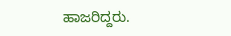ಹಾಜರಿದ್ದರು.